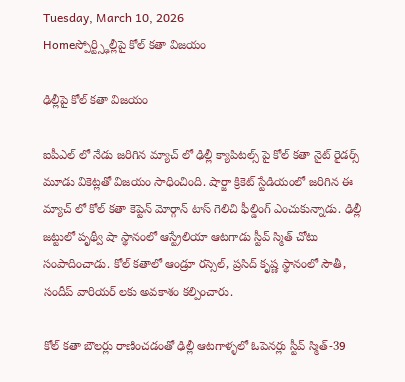Tuesday, March 10, 2026
Homeస్పోర్ట్స్ఢిల్లీపై కోల్ కతా విజయం

ఢిల్లీపై కోల్ కతా విజయం

ఐపీఎల్ లో నేడు జరిగిన మ్యాచ్ లో ఢిల్లీ క్యాపిటల్స్ పై కోల్ కతా నైట్ రైడర్స్ మూడు వికెట్లతో విజయం సాధించింది. షార్జా క్రికెట్ స్టేడియంలో జరిగిన ఈ మ్యాచ్ లో కోల్ కతా కెప్టెన్ మోర్గాన్ టాస్ గెలిచి ఫీల్డింగ్ ఎంచుకున్నాడు. ఢిల్లీ  జట్టులో పృథ్వీ షా స్థానంలో ఆస్ట్రేలియా ఆటగాడు స్టీవ్ స్మిత్ చోటు సంపాదించాడు. కోల్ కతాలో ఆండ్రూ రస్సెల్, ప్రసిద్ కృష్ణ స్థానంలో సౌతీ, సందీప్ వారియర్ లకు అవకాశం కల్పించారు.

కోల్ కతా బౌలర్లు రాణించడంతో ఢిల్లీ ఆటగాళ్ళలో ఓపెనర్లు స్టీవ్ స్మిత్-39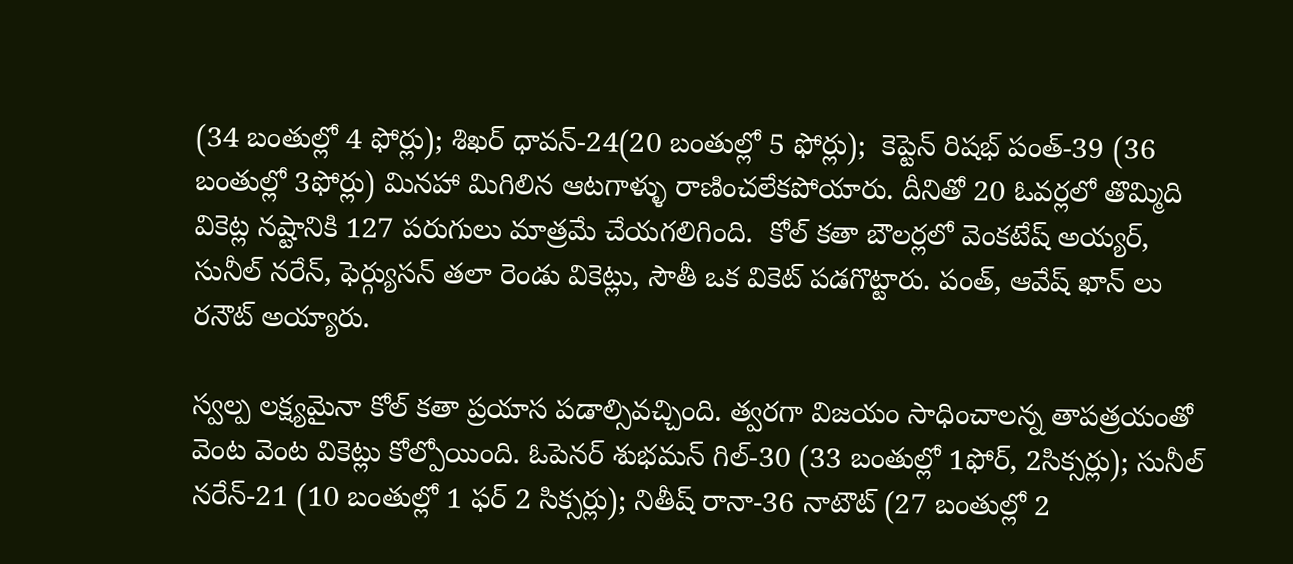(34 బంతుల్లో 4 ఫోర్లు); శిఖర్ ధావన్-24(20 బంతుల్లో 5 ఫోర్లు);  కెప్టెన్ రిషభ్ పంత్-39 (36 బంతుల్లో 3ఫోర్లు) మినహా మిగిలిన ఆటగాళ్ళు రాణించలేకపోయారు. దీనితో 20 ఓవర్లలో తొమ్మిది వికెట్ల నష్టానికి 127 పరుగులు మాత్రమే చేయగలిగింది.  కోల్ కతా బౌలర్లలో వెంకటేష్ అయ్యర్, సునీల్ నరేన్, ఫెర్గ్యుసన్ తలా రెండు వికెట్లు, సౌతీ ఒక వికెట్ పడగొట్టారు. పంత్, ఆవేష్ ఖాన్ లు రనౌట్ అయ్యారు.

స్వల్ప లక్ష్యమైనా కోల్ కతా ప్రయాస పడాల్సివచ్చింది. త్వరగా విజయం సాధించాలన్న తాపత్రయంతో వెంట వెంట వికెట్లు కోల్పోయింది. ఓపెనర్ శుభమన్ గిల్-30 (33 బంతుల్లో 1ఫోర్, 2సిక్సర్లు); సునీల్ నరేన్-21 (10 బంతుల్లో 1 ఫర్ 2 సిక్సర్లు); నితీష్ రానా-36 నాటౌట్ (27 బంతుల్లో 2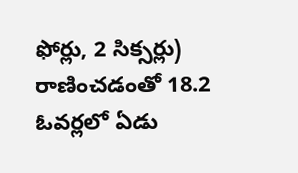ఫోర్లు, 2 సిక్సర్లు) రాణించడంతో 18.2 ఓవర్లలో ఏడు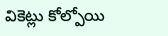వికెట్లు కోల్పోయి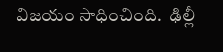విజయం సాధించింది.  ఢిల్లీ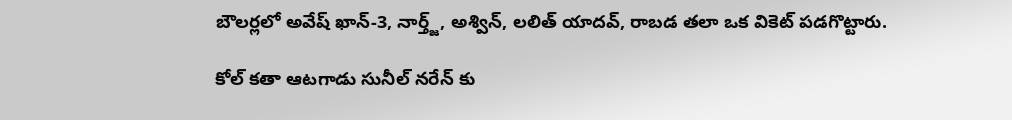బౌలర్లలో అవేష్ ఖాన్-3, నార్త్జ్, అశ్విన్, లలిత్ యాదవ్, రాబడ తలా ఒక వికెట్ పడగొట్టారు.

కోల్ కతా ఆటగాడు సునీల్ నరేన్ కు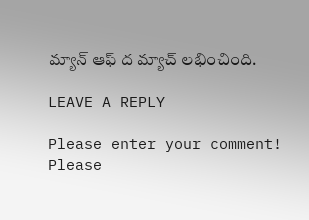మ్యాన్ ఆఫ్ ద మ్యాచ్ లభించింది.

LEAVE A REPLY

Please enter your comment!
Please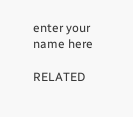enter your name here

RELATED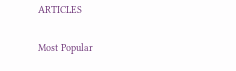ARTICLES

Most Popular